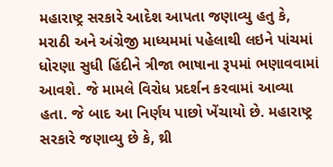મહારાષ્ટ્ર સરકારે આદેશ આપતા જણાવ્યુ હતુ કે, મરાઠી અને અંગ્રેજી માધ્યમમાં પહેલાથી લઇને પાંચમાં ધોરણા સુધી હિંદીને ત્રીજા ભાષાના રૂપમાં ભણાવવામાં આવશે. જે મામલે વિરોધ પ્રદર્શન કરવામાં આવ્યા હતા. જે બાદ આ નિર્ણય પાછો ખેંચાયો છે. મહારાષ્ટ્ર સરકારે જણાવ્યુ છે કે, થ્રી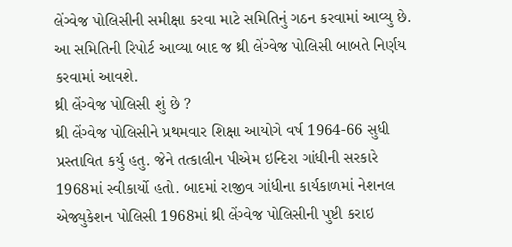લેંગ્વેજ પોલિસીની સમીક્ષા કરવા માટે સમિતિનું ગઠન કરવામાં આવ્યુ છે. આ સમિતિની રિપોર્ટ આવ્યા બાદ જ થ્રી લેંગ્વેજ પોલિસી બાબતે નિર્ણય કરવામાં આવશે.
થ્રી લેંગ્વેજ પોલિસી શું છે ?
થ્રી લેંગ્વેજ પોલિસીને પ્રથમવાર શિક્ષા આયોગે વર્ષ 1964-66 સુધી પ્રસ્તાવિત કર્યુ હતુ. જેને તત્કાલીન પીએમ ઇન્દિરા ગાંધીની સરકારે 1968માં સ્વીકાર્યો હતો. બાદમાં રાજીવ ગાંધીના કાર્યકાળમાં નેશનલ એજ્યુકેશન પોલિસી 1968માં થ્રી લેંગ્વેજ પોલિસીની પુષ્ટી કરાઇ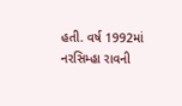હતી. વર્ષ 1992માં નરસિમ્હા રાવની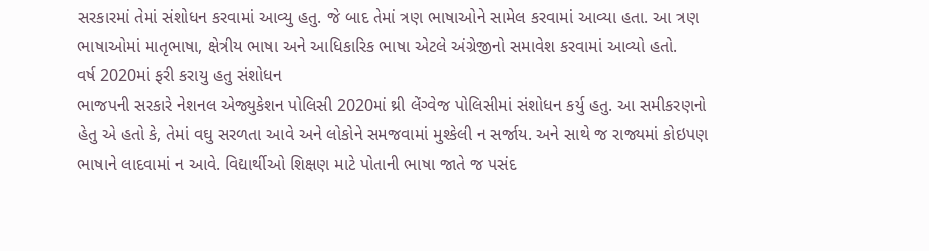સરકારમાં તેમાં સંશોધન કરવામાં આવ્યુ હતુ. જે બાદ તેમાં ત્રણ ભાષાઓને સામેલ કરવામાં આવ્યા હતા. આ ત્રણ ભાષાઓમાં માતૃભાષા, ક્ષેત્રીય ભાષા અને આધિકારિક ભાષા એટલે અંગ્રેજીનો સમાવેશ કરવામાં આવ્યો હતો.
વર્ષ 2020માં ફરી કરાયુ હતુ સંશોધન
ભાજપની સરકારે નેશનલ એજ્યુકેશન પોલિસી 2020માં થ્રી લેંગ્વેજ પોલિસીમાં સંશોધન કર્યુ હતુ. આ સમીકરણનો હેતુ એ હતો કે, તેમાં વઘુ સરળતા આવે અને લોકોને સમજવામાં મુશ્કેલી ન સર્જાય. અને સાથે જ રાજ્યમાં કોઇપણ ભાષાને લાદવામાં ન આવે. વિદ્યાર્થીઓ શિક્ષણ માટે પોતાની ભાષા જાતે જ પસંદ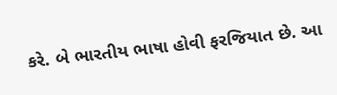કરે. બે ભારતીય ભાષા હોવી ફરજિયાત છે. આ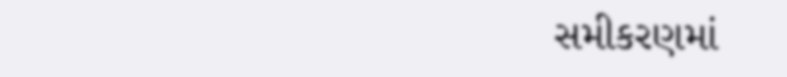સમીકરણમાં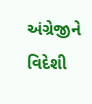અંગ્રેજીને વિદેશી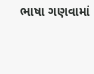ભાષા ગણવામાં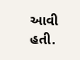આવી હતી.